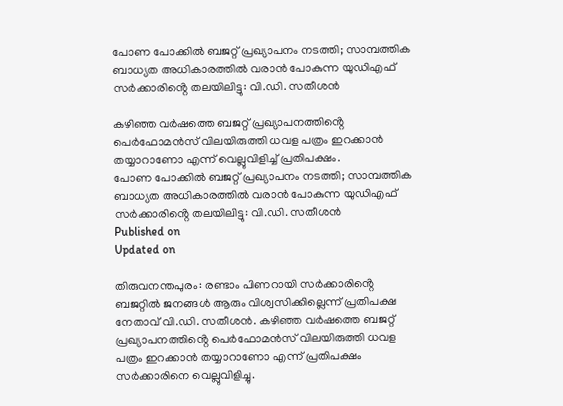പോണ പോക്കിൽ ബജറ്റ് പ്രഖ്യാപനം നടത്തി; സാമ്പത്തിക ബാധ്യത അധികാരത്തിൽ വരാൻ പോകുന്ന യുഡിഎഫ് സർക്കാരിൻ്റെ തലയിലിട്ടു: വി.ഡി. സതീശൻ

കഴിഞ്ഞ വർഷത്തെ ബജറ്റ് പ്രഖ്യാപനത്തിൻ്റെ പെർഫോമൻസ് വിലയിരുത്തി ധവള പത്രം ഇറക്കാൻ തയ്യാറാണോ എന്ന് വെല്ലുവിളിച്ച് പ്രതിപക്ഷം.
പോണ പോക്കിൽ ബജറ്റ് പ്രഖ്യാപനം നടത്തി; സാമ്പത്തിക ബാധ്യത അധികാരത്തിൽ വരാൻ പോകുന്ന യുഡിഎഫ് സർക്കാരിൻ്റെ തലയിലിട്ടു: വി.ഡി. സതീശൻ
Published on
Updated on

തിരുവനന്തപുരം: രണ്ടാം പിണറായി സർക്കാരിൻ്റെ ബജറ്റിൽ ജനങ്ങൾ ആരും വിശ്വസിക്കില്ലെന്ന് പ്രതിപക്ഷ നേതാവ് വി.ഡി. സതീശൻ. കഴിഞ്ഞ വർഷത്തെ ബജറ്റ് പ്രഖ്യാപനത്തിൻ്റെ പെർഫോമൻസ് വിലയിരുത്തി ധവള പത്രം ഇറക്കാൻ തയ്യാറാണോ എന്ന് പ്രതിപക്ഷം സർക്കാരിനെ വെല്ലുവിളിച്ചു.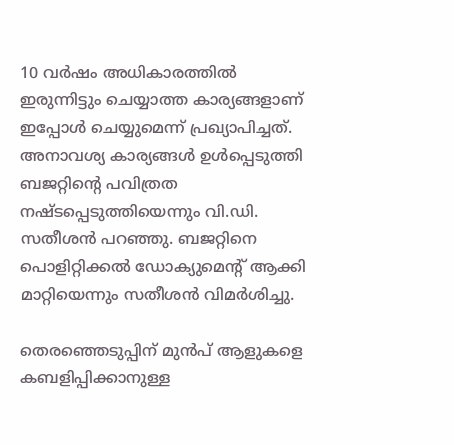10 വർഷം അധികാരത്തിൽ ഇരുന്നിട്ടും ചെയ്യാത്ത കാര്യങ്ങളാണ് ഇപ്പോൾ ചെയ്യുമെന്ന് പ്രഖ്യാപിച്ചത്. അനാവശ്യ കാര്യങ്ങൾ ഉൾപ്പെടുത്തി ബജറ്റിൻ്റെ പവിത്രത നഷ്ടപ്പെടുത്തിയെന്നും വി.ഡി. സതീശൻ പറഞ്ഞു. ബജറ്റിനെ പൊളിറ്റിക്കൽ ഡോക്യുമെൻ്റ് ആക്കി മാറ്റിയെന്നും സതീശൻ വിമർശിച്ചു.

തെരഞ്ഞെടുപ്പിന് മുൻപ് ആളുകളെ കബളിപ്പിക്കാനുള്ള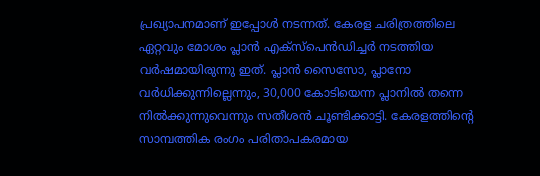പ്രഖ്യാപനമാണ് ഇപ്പോൾ നടന്നത്. കേരള ചരിത്രത്തിലെ ഏറ്റവും മോശം പ്ലാൻ എക്സ്പെൻഡിച്ചർ നടത്തിയ വർഷമായിരുന്നു ഇത്. പ്ലാൻ സൈസോ, പ്ലാനോ വർധിക്കുന്നില്ലെന്നും, 30,000 കോടിയെന്ന പ്ലാനിൽ തന്നെ നിൽക്കുന്നുവെന്നും സതീശൻ ചൂണ്ടിക്കാട്ടി. കേരളത്തിൻ്റെ സാമ്പത്തിക രംഗം പരിതാപകരമായ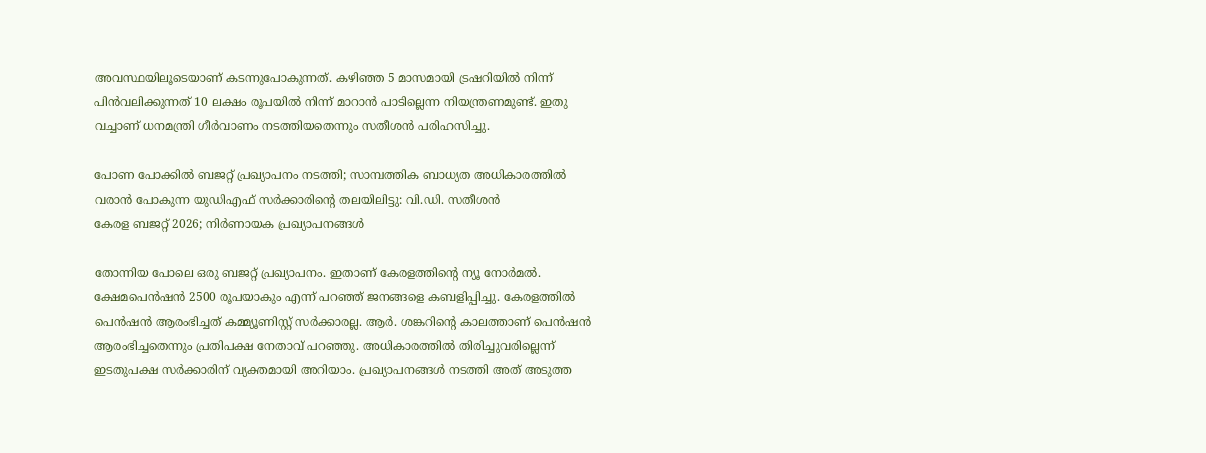അവസ്ഥയിലൂടെയാണ് കടന്നുപോകുന്നത്. കഴിഞ്ഞ 5 മാസമായി ട്രഷറിയിൽ നിന്ന് പിൻവലിക്കുന്നത് 10 ലക്ഷം രൂപയിൽ നിന്ന് മാറാൻ പാടില്ലെന്ന നിയന്ത്രണമുണ്ട്. ഇതു വച്ചാണ് ധനമന്ത്രി ഗീർവാണം നടത്തിയതെന്നും സതീശൻ പരിഹസിച്ചു.

പോണ പോക്കിൽ ബജറ്റ് പ്രഖ്യാപനം നടത്തി; സാമ്പത്തിക ബാധ്യത അധികാരത്തിൽ വരാൻ പോകുന്ന യുഡിഎഫ് സർക്കാരിൻ്റെ തലയിലിട്ടു: വി.ഡി. സതീശൻ
കേരള ബജറ്റ് 2026; നിർണായക പ്രഖ്യാപനങ്ങൾ

തോന്നിയ പോലെ ഒരു ബജറ്റ് പ്രഖ്യാപനം. ഇതാണ് കേരളത്തിൻ്റെ ന്യൂ നോർമൽ. ക്ഷേമപെൻഷൻ 2500 രൂപയാകും എന്ന് പറഞ്ഞ് ജനങ്ങളെ കബളിപ്പിച്ചു. കേരളത്തിൽ പെൻഷൻ ആരംഭിച്ചത് കമ്മ്യൂണിസ്റ്റ് സർക്കാരല്ല. ആർ. ശങ്കറിൻ്റെ കാലത്താണ് പെൻഷൻ ആരംഭിച്ചതെന്നും പ്രതിപക്ഷ നേതാവ് പറഞ്ഞു. അധികാരത്തിൽ തിരിച്ചുവരില്ലെന്ന് ഇടതുപക്ഷ സർക്കാരിന് വ്യക്തമായി അറിയാം. പ്രഖ്യാപനങ്ങൾ നടത്തി അത് അടുത്ത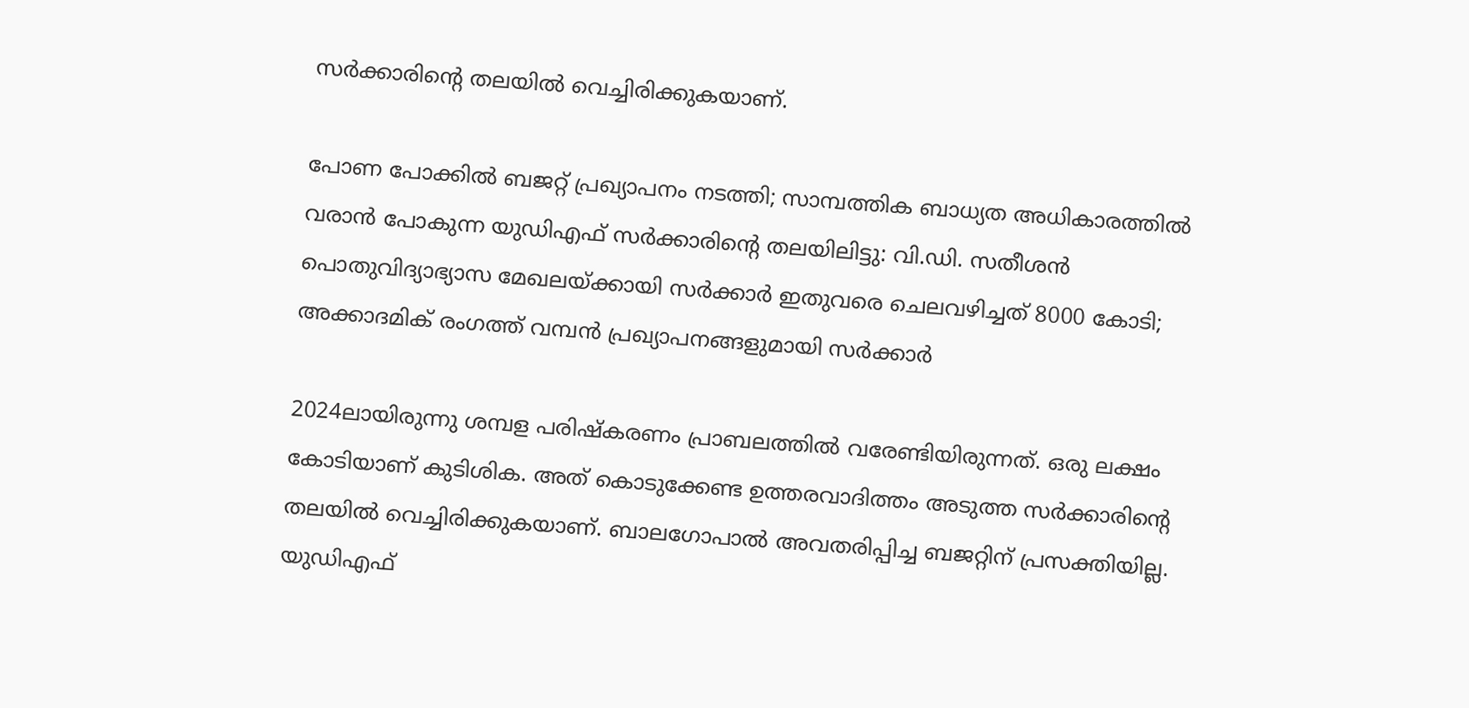സർക്കാരിൻ്റെ തലയിൽ വെച്ചിരിക്കുകയാണ്.

പോണ പോക്കിൽ ബജറ്റ് പ്രഖ്യാപനം നടത്തി; സാമ്പത്തിക ബാധ്യത അധികാരത്തിൽ വരാൻ പോകുന്ന യുഡിഎഫ് സർക്കാരിൻ്റെ തലയിലിട്ടു: വി.ഡി. സതീശൻ
പൊതുവിദ്യാഭ്യാസ മേഖലയ്ക്കായി സര്‍ക്കാര്‍ ഇതുവരെ ചെലവഴിച്ചത് 8000 കോടി; അക്കാദമിക് രംഗത്ത് വമ്പന്‍ പ്രഖ്യാപനങ്ങളുമായി സര്‍ക്കാര്‍

2024ലായിരുന്നു ശമ്പള പരിഷ്കരണം പ്രാബലത്തിൽ വരേണ്ടിയിരുന്നത്. ഒരു ലക്ഷം കോടിയാണ് കുടിശിക. അത് കൊടുക്കേണ്ട ഉത്തരവാദിത്തം അടുത്ത സർക്കാരിൻ്റെ തലയിൽ വെച്ചിരിക്കുകയാണ്. ബാലഗോപാൽ അവതരിപ്പിച്ച ബജറ്റിന് പ്രസക്തിയില്ല. യുഡിഎഫ്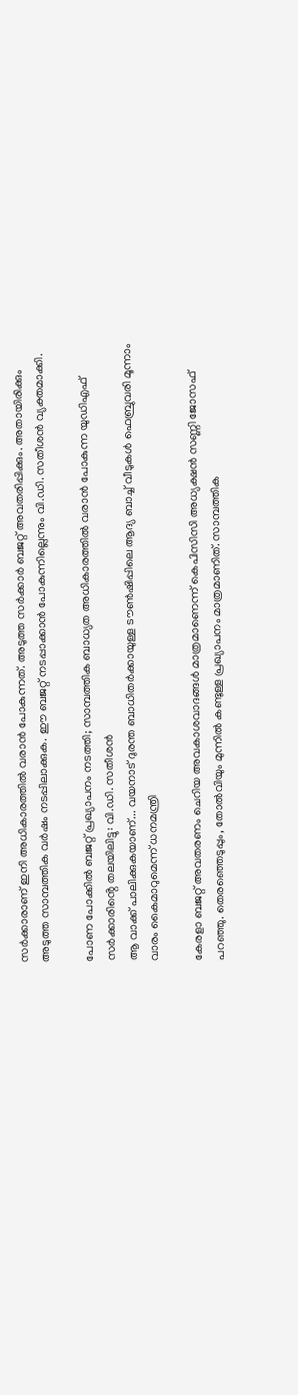സർക്കാരാണ് ഇനി അധികാരത്തിൽ വരാൻ പോകുന്നത്. അടുത്ത സർക്കാർ ബജറ്റ് അവതരിപ്പിക്കും. അതായിരിക്കും അടുത്ത സാമ്പത്തിക വർഷം നടപ്പിലാക്കുക. ഈ ബജറ്റ് നടപ്പാക്കാൻ പോകുന്നില്ലെന്നും വി.ഡി. സതീശൻ വ്യക്തമാക്കി.

പോണ പോക്കിൽ ബജറ്റ് പ്രഖ്യാപനം നടത്തി; സാമ്പത്തിക ബാധ്യത അധികാരത്തിൽ വരാൻ പോകുന്ന യുഡിഎഫ് സർക്കാരിൻ്റെ തലയിലിട്ടു: വി.ഡി. സതീശൻ
ആ വാക്ക് പാലിക്കുകയാണ്... വയനാട് ദുരന്ത ബാധിതർക്കായുള്ള ടൗൺഷിപ്പിലെ ആദ്യ ബാച്ച് വീടുകൾ ഫെബ്രുവരി മൂന്നാം വാരം കൈമാറുമെന്ന് ധനമന്ത്രി

കേരളാ ബജറ്റ് അവതരണം ചെറിയ അവകാശവാദങ്ങൾ മാത്രമാണെന്ന് കെപിസിസി അധ്യക്ഷൻ സണ്ണി ജോസഫ് പറഞ്ഞു. തെരഞ്ഞെടുപ്പും, തോൽവിയും മുന്നിൽ കണ്ടുള്ള പ്രഖ്യാപനം മാത്രമാണിത്. സാമ്പത്തിക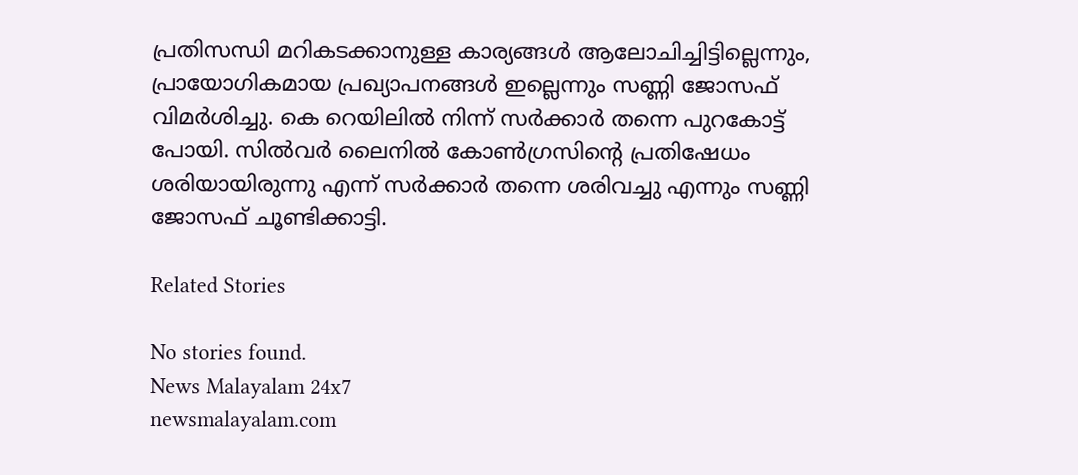പ്രതിസന്ധി മറികടക്കാനുള്ള കാര്യങ്ങൾ ആലോചിച്ചിട്ടില്ലെന്നും, പ്രായോഗികമായ പ്രഖ്യാപനങ്ങൾ ഇല്ലെന്നും സണ്ണി ജോസഫ് വിമർശിച്ചു. കെ റെയിലിൽ നിന്ന് സർക്കാർ തന്നെ പുറകോട്ട് പോയി. സിൽവർ ലൈനിൽ കോൺഗ്രസിൻ്റെ പ്രതിഷേധം ശരിയായിരുന്നു എന്ന് സർക്കാർ തന്നെ ശരിവച്ചു എന്നും സണ്ണി ജോസഫ് ചൂണ്ടിക്കാട്ടി.

Related Stories

No stories found.
News Malayalam 24x7
newsmalayalam.com